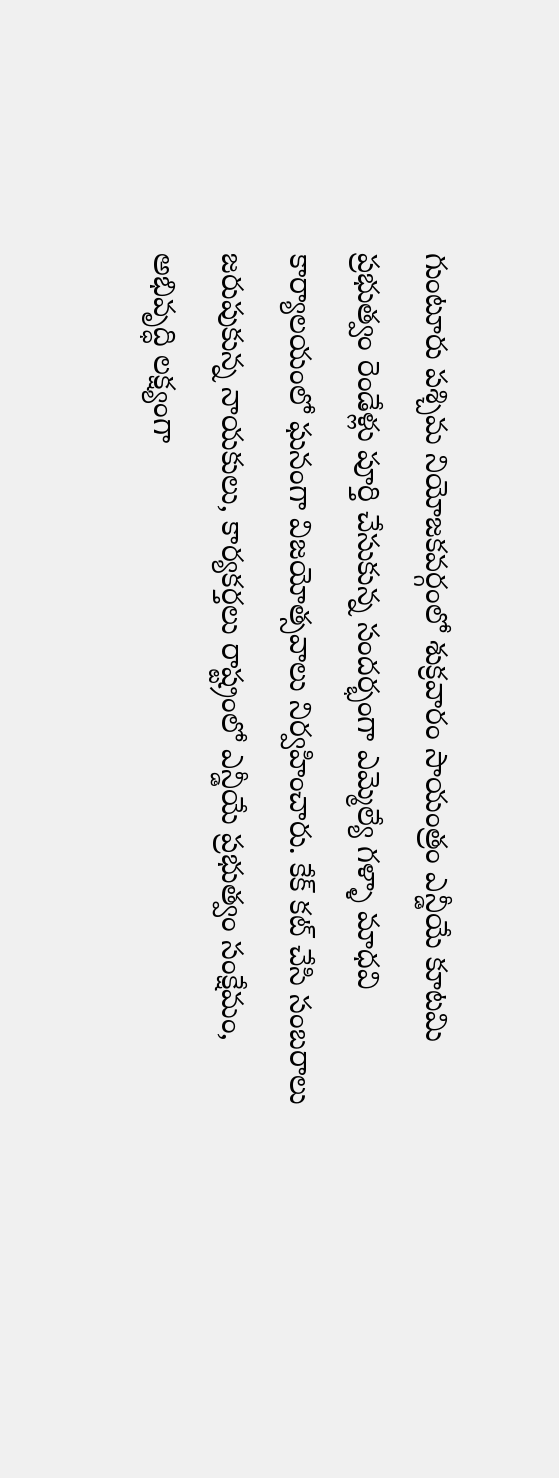గుంటూరు పశ్చిమ నియోజకవర్గంలో శుక్రవారం సాయంత్రం ఎన్డీయే కూటమి ప్రభుత్వం రెండేళ్లు పూర్తి చేసుకున్న సందర్భంగా ఎమ్మెల్యే గళ్ళా మాధవి కార్యాలయంలో ఘనంగా విజయోత్సవాలు నిర్వహించారు. కేక్ కట్ చేసి సంబరాలు జరుపుకున్న నాయకులు, కార్యకర్తలు రాష్ట్రంలో ఎన్డీయే ప్రభుత్వం సంక్షేమం, అభివృద్ధి లక్ష్యంగా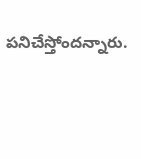పనిచేస్తోందన్నారు.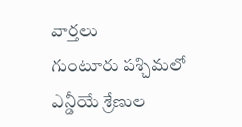వార్తలు
గుంటూరు పశ్చిమలో ఎన్డీయే శ్రేణుల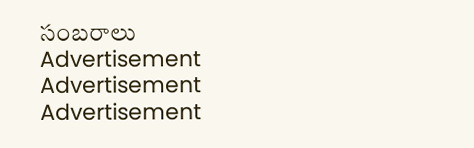సంబరాలు
Advertisement
Advertisement
Advertisement